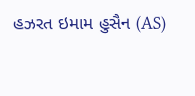હઝરત ઇમામ હુસૈન (AS)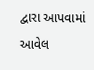દ્વારા આપવામાં આવેલ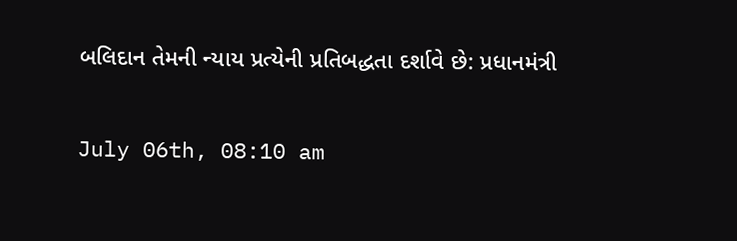બલિદાન તેમની ન્યાય પ્રત્યેની પ્રતિબદ્ધતા દર્શાવે છે: પ્રધાનમંત્રી

July 06th, 08:10 am